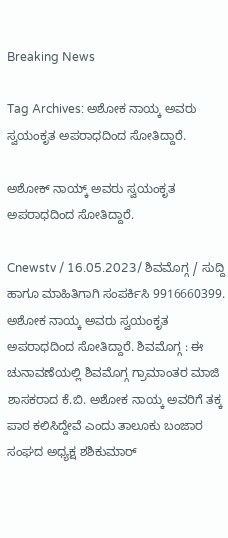Breaking News

Tag Archives: ಅಶೋಕ ನಾಯ್ಕ ಅವರು ಸ್ವಯಂಕೃತ ಅಪರಾಧದಿಂದ ಸೋತಿದ್ದಾರೆ.

ಅಶೋಕ್ ನಾಯ್ಕ್ ಅವರು ಸ್ವಯಂಕೃತ ಅಪರಾಧದಿಂದ ಸೋತಿದ್ದಾರೆ.

Cnewstv / 16.05.2023/ ಶಿವಮೊಗ್ಗ / ಸುದ್ದಿ ಹಾಗೂ ಮಾಹಿತಿಗಾಗಿ ಸಂಪರ್ಕಿಸಿ 9916660399. ಅಶೋಕ ನಾಯ್ಕ ಅವರು ಸ್ವಯಂಕೃತ ಅಪರಾಧದಿಂದ ಸೋತಿದ್ದಾರೆ. ಶಿವಮೊಗ್ಗ : ಈ ಚುನಾವಣೆಯಲ್ಲಿ ಶಿವಮೊಗ್ಗ ಗ್ರಾಮಾಂತರ ಮಾಜಿ ಶಾಸಕರಾದ ಕೆ.ಬಿ. ಅಶೋಕ ನಾಯ್ಕ ಅವರಿಗೆ ತಕ್ಕ ಪಾಠ ಕಲಿಸಿದ್ದೇವೆ ಎಂದು ತಾಲೂಕು ಬಂಜಾರ ಸಂಘದ ಅಧ್ಯಕ್ಷ ಶಶಿಕುಮಾರ್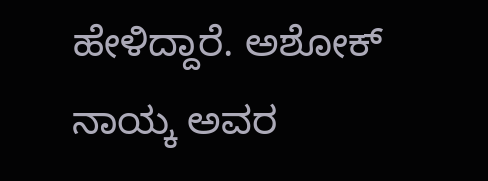ಹೇಳಿದ್ದಾರೆ. ಅಶೋಕ್ ನಾಯ್ಕ ಅವರ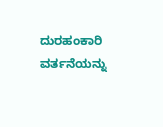ದುರಹಂಕಾರಿ ವರ್ತನೆಯನ್ನು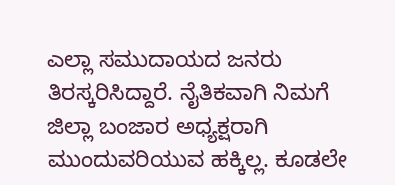ಎಲ್ಲಾ ಸಮುದಾಯದ ಜನರು ತಿರಸ್ಕರಿಸಿದ್ದಾರೆ. ನೈತಿಕವಾಗಿ ನಿಮಗೆ ಜಿಲ್ಲಾ ಬಂಜಾರ ಅಧ್ಯಕ್ಷರಾಗಿ ಮುಂದುವರಿಯುವ ಹಕ್ಕಿಲ್ಲ. ಕೂಡಲೇ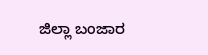ಜಿಲ್ಲಾ ಬಂಜಾರ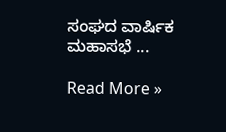ಸಂಘದ ವಾರ್ಷಿಕ ಮಹಾಸಭೆ ...

Read More »